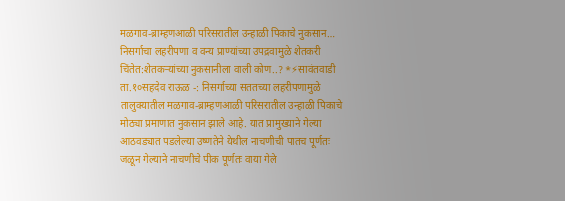मळगाव-ब्राम्हणआळी परिसरातील उन्हाळी पिकाचे नुकसान…
निसर्गाचा लहरीपणा व वन्य प्राण्यांच्या उपद्रवामुळे शेतकरी चिंतेत:शेतकऱ्यांच्या नुकसानीला वाली कोण..? *⚡सावंतवाडी ता.१०सहदेव राऊळ -: निसर्गाच्या सततच्या लहरीपणामुळे तालुक्यातील मळगाव-ब्राम्हणआळी परिसरातील उन्हाळी पिकाचे मोठ्या प्रमाणात नुकसान झाले आहे. यात प्रामुख्याने गेल्या आठवड्यात पडलेल्या उष्णतेने येथील नाचणीची पातच पूर्णतः जळून गेल्याने नाचणीचे पीक पूर्णतः वाया गेले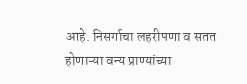आहे. निसर्गाचा लहरीपणा व सतत होणाऱ्या वन्य प्राण्यांच्या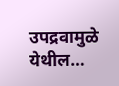उपद्रवामुळे येथील…